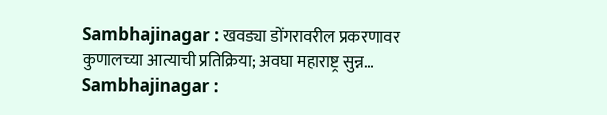Sambhajinagar : खवड्या डोंगरावरील प्रकरणावर कुणालच्या आत्याची प्रतिक्रिया; अवघा महाराष्ट्र सुन्न…
Sambhajinagar :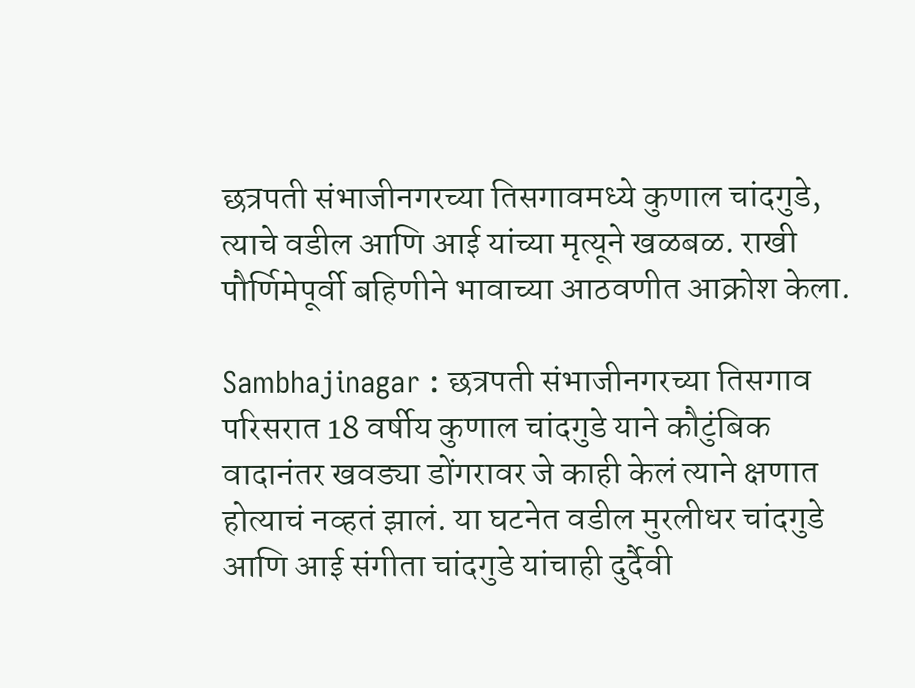छत्रपती संभाजीनगरच्या तिसगावमध्ये कुणाल चांदगुडे, त्याचे वडील आणि आई यांच्या मृत्यूने खळबळ. राखी पौर्णिमेपूर्वी बहिणीने भावाच्या आठवणीत आक्रोश केला.

Sambhajinagar : छत्रपती संभाजीनगरच्या तिसगाव परिसरात 18 वर्षीय कुणाल चांदगुडे याने कौटुंबिक वादानंतर खवड्या डोंगरावर जे काही केलं त्याने क्षणात होत्याचं नव्हतं झालं. या घटनेत वडील मुरलीधर चांदगुडे आणि आई संगीता चांदगुडे यांचाही दुर्दैवी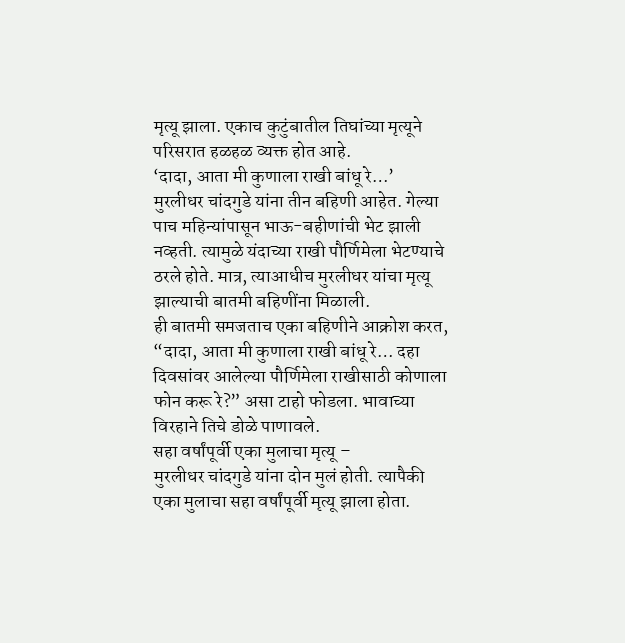मृत्यू झाला. एकाच कुटुंबातील तिघांच्या मृत्यूने परिसरात हळहळ व्यक्त होत आहे.
‘दादा, आता मी कुणाला राखी बांधू रे…’
मुरलीधर चांदगुडे यांना तीन बहिणी आहेत. गेल्या पाच महिन्यांपासून भाऊ-बहीणांची भेट झाली नव्हती. त्यामुळे यंदाच्या राखी पौर्णिमेला भेटण्याचे ठरले होते. मात्र, त्याआधीच मुरलीधर यांचा मृत्यू झाल्याची बातमी बहिणींना मिळाली.
ही बातमी समजताच एका बहिणीने आक्रोश करत, “दादा, आता मी कुणाला राखी बांधू रे… दहा दिवसांवर आलेल्या पौर्णिमेला राखीसाठी कोणाला फोन करू रे?” असा टाहो फोडला. भावाच्या विरहाने तिचे डोळे पाणावले.
सहा वर्षांपूर्वी एका मुलाचा मृत्यू –
मुरलीधर चांदगुडे यांना दोन मुलं होती. त्यापैकी एका मुलाचा सहा वर्षांपूर्वी मृत्यू झाला होता.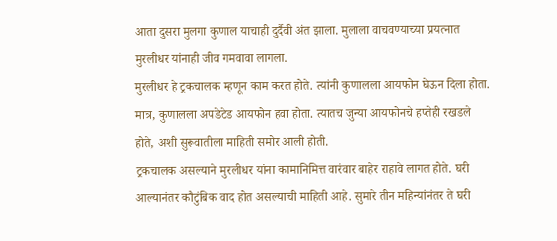आता दुसरा मुलगा कुणाल याचाही दुर्दैवी अंत झाला. मुलाला वाचवण्याच्या प्रयत्नात मुरलीधर यांनाही जीव गमवावा लागला.
मुरलीधर हे ट्रकचालक म्हणून काम करत होते. त्यांनी कुणालला आयफोन घेऊन दिला होता. मात्र, कुणालला अपडेटेड आयफोन हवा होता. त्यातच जुन्या आयफोनचे हप्तेही रखडले होते, अशी सुरूवातीला माहिती समोर आली होती.
ट्रकचालक असल्याने मुरलीधर यांना कामानिमित्त वारंवार बाहेर राहावे लागत होते. घरी आल्यानंतर कौटुंबिक वाद होत असल्याची माहिती आहे. सुमारे तीन महिन्यांनंतर ते घरी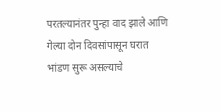परतल्यानंतर पुन्हा वाद झाले आणि गेल्या दोन दिवसांपासून घरात भांडण सुरू असल्याचे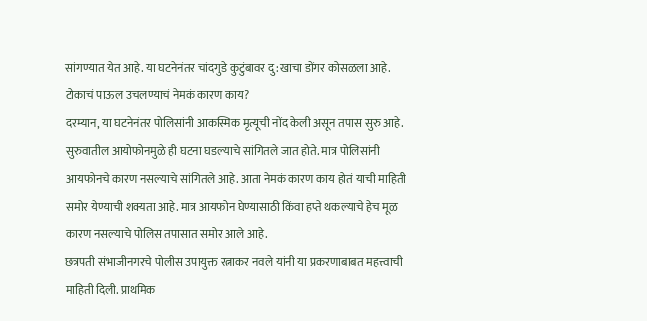सांगण्यात येत आहे. या घटनेनंतर चांदगुडे कुटुंबावर दु:खाचा डोंगर कोसळला आहे.
टोकाचं पाऊल उचलण्याचं नेमकं कारण काय?
दरम्यान, या घटनेनंतर पोलिसांनी आकस्मिक मृत्यूची नोंद केली असून तपास सुरु आहे. सुरुवातील आयोफोनमुळे ही घटना घडल्याचे सांगितले जात होते. मात्र पोलिसांनी आयफोनचे कारण नसल्याचे सांगितले आहे. आता नेमकं कारण काय होतं याची माहिती समोर येण्याची शक्यता आहे. मात्र आयफोन घेण्यासाठी किंवा हप्ते थकल्याचे हेच मूळ कारण नसल्याचे पोलिस तपासात समोर आले आहे.
छत्रपती संभाजीनगरचे पोलीस उपायुक्त रत्नाकर नवले यांनी या प्रकरणाबाबत महत्त्वाची माहिती दिली. प्राथमिक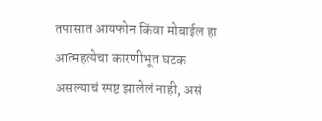तपासात आयफोन किंवा मोबाईल हा आत्महत्येचा कारणीभूत घटक असल्याचं स्पष्ट झालेलं नाही, असं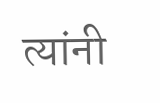त्यांनी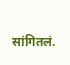सांगितलं.